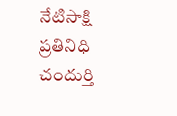నేటిసాక్షి ప్రతినిధి చందుర్తి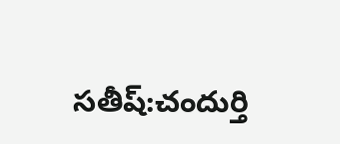సతీష్:చందుర్తి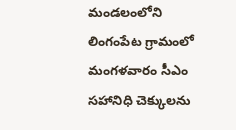మండలంలోని లింగంపేట గ్రామంలో మంగళవారం సీఎం సహానిధి చెక్కులను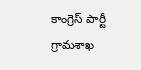కాంగ్రెస్ పార్టీ గ్రామశాఖ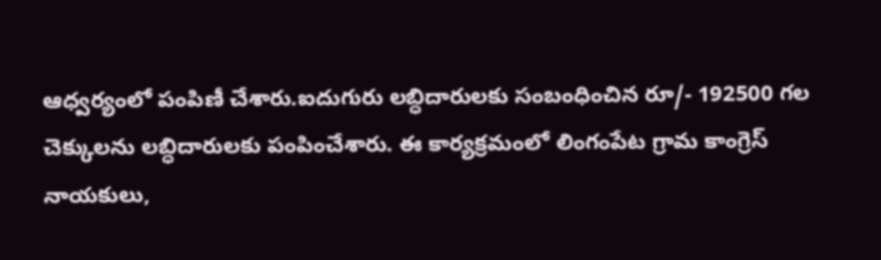ఆధ్వర్యంలో పంపిణీ చేశారు.ఐదుగురు లబ్ధిదారులకు సంబంధించిన రూ/- 192500 గల చెక్కులను లబ్ధిదారులకు పంపించేశారు. ఈ కార్యక్రమంలో లింగంపేట గ్రామ కాంగ్రెస్ నాయకులు,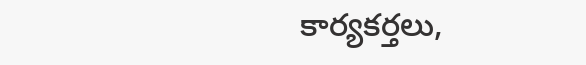కార్యకర్తలు,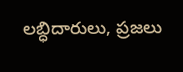లబ్ధిదారులు, ప్రజలు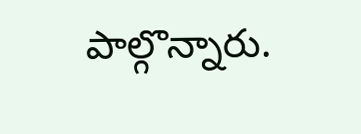పాల్గొన్నారు.